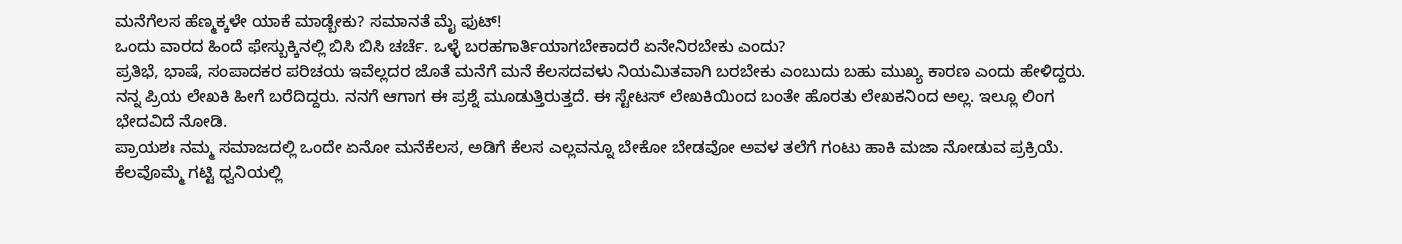ಮನೆಗೆಲಸ ಹೆಣ್ಮಕ್ಕಳೇ ಯಾಕೆ ಮಾಡ್ಬೇಕು? ಸಮಾನತೆ ಮೈ ಫುಟ್!
ಒಂದು ವಾರದ ಹಿಂದೆ ಫೇಸ್ಬುಕ್ಕಿನಲ್ಲಿ ಬಿಸಿ ಬಿಸಿ ಚರ್ಚೆ. ಒಳ್ಳೆ ಬರಹಗಾರ್ತಿಯಾಗಬೇಕಾದರೆ ಏನೇನಿರಬೇಕು ಎಂದು?
ಪ್ರತಿಭೆ, ಭಾಷೆ, ಸಂಪಾದಕರ ಪರಿಚಯ ಇವೆಲ್ಲದರ ಜೊತೆ ಮನೆಗೆ ಮನೆ ಕೆಲಸದವಳು ನಿಯಮಿತವಾಗಿ ಬರಬೇಕು ಎಂಬುದು ಬಹು ಮುಖ್ಯ ಕಾರಣ ಎಂದು ಹೇಳಿದ್ದರು. ನನ್ನ ಪ್ರಿಯ ಲೇಖಕಿ ಹೀಗೆ ಬರೆದಿದ್ದರು. ನನಗೆ ಆಗಾಗ ಈ ಪ್ರಶ್ನೆ ಮೂಡುತ್ತಿರುತ್ತದೆ. ಈ ಸ್ಟೇಟಸ್ ಲೇಖಕಿಯಿಂದ ಬಂತೇ ಹೊರತು ಲೇಖಕನಿಂದ ಅಲ್ಲ. ಇಲ್ಲೂ ಲಿಂಗ ಭೇದವಿದೆ ನೋಡಿ.
ಪ್ರಾಯಶಃ ನಮ್ಮ ಸಮಾಜದಲ್ಲಿ ಒಂದೇ ಏನೋ ಮನೆಕೆಲಸ, ಅಡಿಗೆ ಕೆಲಸ ಎಲ್ಲವನ್ನೂ ಬೇಕೋ ಬೇಡವೋ ಅವಳ ತಲೆಗೆ ಗಂಟು ಹಾಕಿ ಮಜಾ ನೋಡುವ ಪ್ರಕ್ರಿಯೆ. ಕೆಲವೊಮ್ಮೆ ಗಟ್ಟಿ ಧ್ವನಿಯಲ್ಲಿ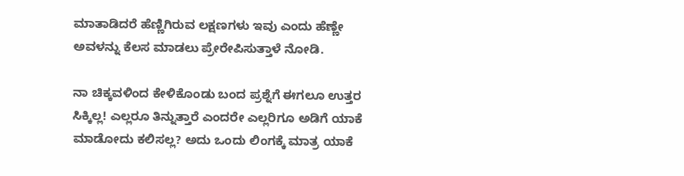ಮಾತಾಡಿದರೆ ಹೆಣ್ಣಿಗಿರುವ ಲಕ್ಷಣಗಳು ಇವು ಎಂದು ಹೆಣ್ಣೇ ಅವಳನ್ನು ಕೆಲಸ ಮಾಡಲು ಪ್ರೇರೇಪಿಸುತ್ತಾಳೆ ನೋಡಿ.

ನಾ ಚಿಕ್ಕವಳಿಂದ ಕೇಳಿಕೊಂಡು ಬಂದ ಪ್ರಶ್ನೆಗೆ ಈಗಲೂ ಉತ್ತರ ಸಿಕ್ಕಿಲ್ಲ! ಎಲ್ಲರೂ ತಿನ್ನುತ್ತಾರೆ ಎಂದರೇ ಎಲ್ಲರಿಗೂ ಅಡಿಗೆ ಯಾಕೆ ಮಾಡೋದು ಕಲಿಸಲ್ಲ? ಅದು ಒಂದು ಲಿಂಗಕ್ಕೆ ಮಾತ್ರ ಯಾಕೆ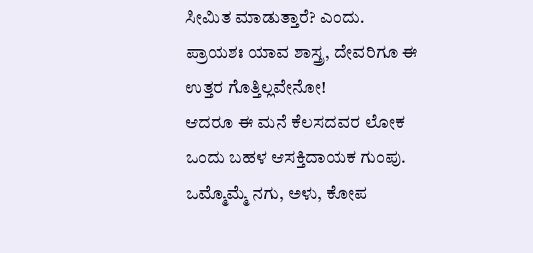ಸೀಮಿತ ಮಾಡುತ್ತಾರೆ? ಎಂದು. ಪ್ರಾಯಶಃ ಯಾವ ಶಾಸ್ತ್ರ, ದೇವರಿಗೂ ಈ ಉತ್ತರ ಗೊತ್ತಿಲ್ಲವೇನೋ!
ಆದರೂ ಈ ಮನೆ ಕೆಲಸದವರ ಲೋಕ ಒಂದು ಬಹಳ ಆಸಕ್ತಿದಾಯಕ ಗುಂಪು. ಒಮ್ಮೊಮ್ಮೆ ನಗು, ಅಳು, ಕೋಪ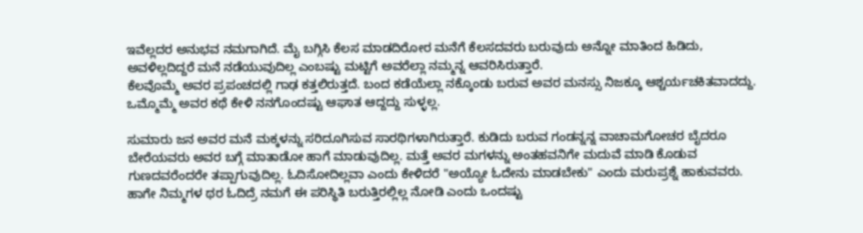ಇವೆಲ್ಲದರ ಅನುಭವ ನಮಗಾಗಿದೆ. ಮೈ ಬಗ್ಗಿಸಿ ಕೆಲಸ ಮಾಡದಿರೋರ ಮನೆಗೆ ಕೆಲಸದವರು ಬರುವುದು ಅನ್ನೋ ಮಾತಿಂದ ಹಿಡಿದು, ಅವಳಿಲ್ಲದಿದ್ದರೆ ಮನೆ ನಡೆಯುವುದಿಲ್ಲ ಎಂಬಷ್ಟು ಮಟ್ಟಿಗೆ ಅವರೆಲ್ಲಾ ನಮ್ಮನ್ನ ಆವರಿಸಿರುತ್ತಾರೆ.
ಕೆಲವೊಮ್ಮೆ ಅವರ ಪ್ರಪಂಚದಲ್ಲಿ ಗಾಢ ಕತ್ತಲಿರುತ್ತದೆ. ಬಂದ ಕಡೆಯೆಲ್ಲಾ ನಕ್ಕೊಂಡು ಬರುವ ಅವರ ಮನಸ್ಸು ನಿಜಕ್ಕೂ ಆಶ್ಚರ್ಯಚಕಿತವಾದದ್ದು. ಒಮ್ಮೊಮ್ಮೆ ಅವರ ಕಥೆ ಕೇಳಿ ನನಗೊಂದಷ್ಟು ಆಘಾತ ಆದ್ದದ್ದು ಸುಳ್ಳಲ್ಲ.

ಸುಮಾರು ಜನ ಅವರ ಮನೆ ಮಕ್ಕಳನ್ನು ಸರಿದೂಗಿಸುವ ಸಾರಥಿಗಳಾಗಿರುತ್ತಾರೆ. ಕುಡಿದು ಬರುವ ಗಂಡನ್ನನ್ನ ವಾಚಾಮಗೋಚರ ಬೈದರೂ ಬೇರೆಯವರು ಅವರ ಬಗ್ಗೆ ಮಾತಾಡೋ ಹಾಗೆ ಮಾಡುವುದಿಲ್ಲ. ಮತ್ತೆ ಅವರ ಮಗಳನ್ನು ಅಂತಹವನಿಗೇ ಮದುವೆ ಮಾಡಿ ಕೊಡುವ ಗುಣದವರೆಂದರೇ ತಪ್ಪಾಗುವುದಿಲ್ಲ. ಓದಿಸೋದಿಲ್ಲವಾ ಎಂದು ಕೇಳಿದರೆ "ಅಯ್ಯೋ ಓದೇನು ಮಾಡಬೇಕು" ಎಂದು ಮರುಪ್ರಶ್ನೆ ಹಾಕುವವರು. ಹಾಗೇ ನಿಮ್ಮಗಳ ಥರ ಓದಿದ್ರೆ ನಮಗೆ ಈ ಪರಿಸ್ಥಿತಿ ಬರುತ್ತಿರಲ್ಲಿಲ್ಲ ನೋಡಿ ಎಂದು ಒಂದಷ್ಟು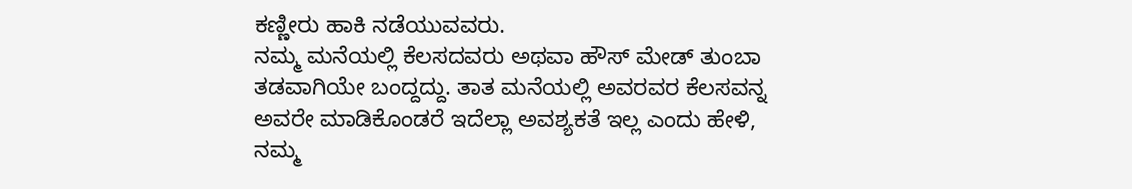ಕಣ್ಣೀರು ಹಾಕಿ ನಡೆಯುವವರು.
ನಮ್ಮ ಮನೆಯಲ್ಲಿ ಕೆಲಸದವರು ಅಥವಾ ಹೌಸ್ ಮೇಡ್ ತುಂಬಾ ತಡವಾಗಿಯೇ ಬಂದ್ದದ್ದು. ತಾತ ಮನೆಯಲ್ಲಿ ಅವರವರ ಕೆಲಸವನ್ನ ಅವರೇ ಮಾಡಿಕೊಂಡರೆ ಇದೆಲ್ಲಾ ಅವಶ್ಯಕತೆ ಇಲ್ಲ ಎಂದು ಹೇಳಿ, ನಮ್ಮ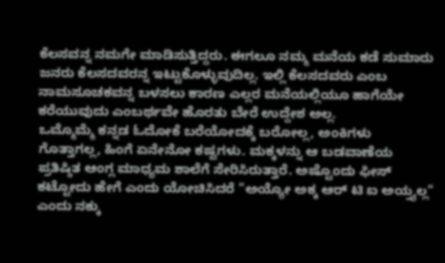ಕೆಲಸವನ್ನ ನಮಗೇ ಮಾಡಿಸುತ್ತಿದ್ದರು. ಈಗಲೂ ನಮ್ಮ ಮನೆಯ ಕಡೆ ಸುಮಾರು ಜನರು ಕೆಲಸದವರನ್ನ ಇಟ್ಟುಕೊಳ್ಳುವುದಿಲ್ಲ. ಇಲ್ಲಿ ಕೆಲಸದವರು ಎಂಬ ನಾಮಸೂಚಕವನ್ನ ಬಳಸಲು ಕಾರಣ ಎಲ್ಲರ ಮನೆಯಲ್ಲಿಯೂ ಹಾಗೆಯೇ ಕರೆಯುವುದು ಎಂಬರ್ಥವೇ ಹೊರತು ಬೇರೆ ಉದ್ದೇಶ ಅಲ್ಲ.
ಒಮ್ಮೊಮ್ಮೆ ಕನ್ನಡ ಓದೋಕೆ ಬರೆಯೋದಕ್ಕೆ ಬರೋಲ್ಲ, ಅಂಕಿಗಳು ಗೊತ್ತಾಗಲ್ಲ, ಹಿಂಗೆ ಏನೇನೋ ಕಷ್ಟಗಳು. ಮಕ್ಕಳನ್ನು ಆ ಬಡವಾಣೆಯ ಪ್ರತಿಷ್ಠಿತ ಆಂಗ್ಲ ಮಾಧ್ಯಮ ಶಾಲೆಗೆ ಸೇರಿಸಿರುತ್ತಾರೆ. ಅಷ್ಟೊಂದು ಫೀಸ್ ಕಟ್ಟೋದು ಹೇಗೆ ಎಂದು ಯೋಚಿಸಿದರೆ "ಅಯ್ಯೋ ಅಕ್ಕ ಆರ್ ಟಿ ಐ ಅಯ್ತ್ಯಲ್ಲ" ಎಂದು ನಕ್ಕು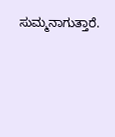ಸುಮ್ಮನಾಗುತ್ತಾರೆ.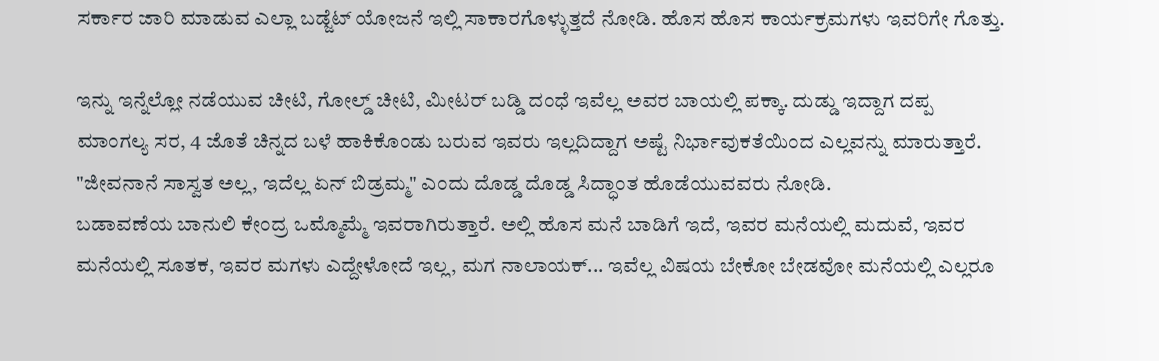ಸರ್ಕಾರ ಜಾರಿ ಮಾಡುವ ಎಲ್ಲಾ ಬಡ್ಜೆಟ್ ಯೋಜನೆ ಇಲ್ಲಿ ಸಾಕಾರಗೊಳ್ಳುತ್ತದೆ ನೋಡಿ. ಹೊಸ ಹೊಸ ಕಾರ್ಯಕ್ರಮಗಳು ಇವರಿಗೇ ಗೊತ್ತು.

ಇನ್ನು ಇನ್ನೆಲ್ಲೋ ನಡೆಯುವ ಚೀಟಿ, ಗೋಲ್ಡ್ ಚೀಟಿ, ಮೀಟರ್ ಬಡ್ಡಿ ದಂಧೆ ಇವೆಲ್ಲ ಅವರ ಬಾಯಲ್ಲಿ ಪಕ್ಕಾ. ದುಡ್ಡು ಇದ್ದಾಗ ದಪ್ಪ ಮಾಂಗಲ್ಯ ಸರ, 4 ಜೊತೆ ಚಿನ್ನದ ಬಳೆ ಹಾಕಿಕೊಂಡು ಬರುವ ಇವರು ಇಲ್ಲದಿದ್ದಾಗ ಅಷ್ಟೆ ನಿರ್ಭಾವುಕತೆಯಿಂದ ಎಲ್ಲವನ್ನು ಮಾರುತ್ತಾರೆ. "ಜೀವನಾನೆ ಸಾಸ್ವತ ಅಲ್ಲ, ಇದೆಲ್ಲ ಏನ್ ಬಿಡ್ರಮ್ಮ" ಎಂದು ದೊಡ್ಡ ದೊಡ್ಡ ಸಿದ್ಧಾಂತ ಹೊಡೆಯುವವರು ನೋಡಿ.
ಬಡಾವಣೆಯ ಬಾನುಲಿ ಕೇಂದ್ರ ಒಮ್ಮೊಮ್ಮೆ ಇವರಾಗಿರುತ್ತಾರೆ. ಅಲ್ಲಿ ಹೊಸ ಮನೆ ಬಾಡಿಗೆ ಇದೆ, ಇವರ ಮನೆಯಲ್ಲಿ ಮದುವೆ, ಇವರ ಮನೆಯಲ್ಲಿ ಸೂತಕ, ಇವರ ಮಗಳು ಎದ್ದೇಳೋದೆ ಇಲ್ಲ, ಮಗ ನಾಲಾಯಕ್... ಇವೆಲ್ಲ ವಿಷಯ ಬೇಕೋ ಬೇಡವೋ ಮನೆಯಲ್ಲಿ ಎಲ್ಲರೂ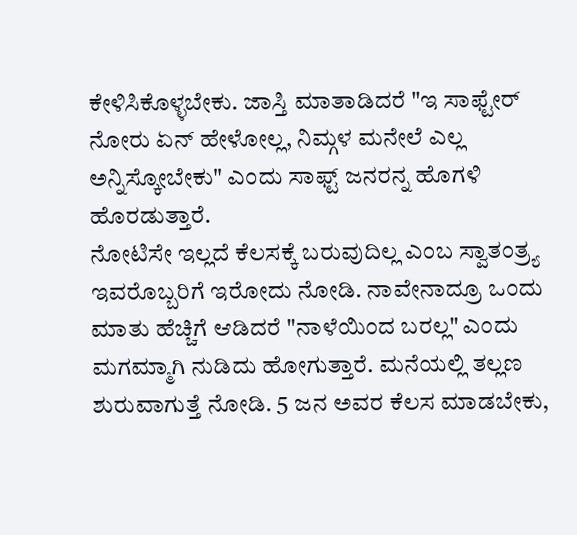ಕೇಳಿಸಿಕೊಳ್ಳಬೇಕು. ಜಾಸ್ತಿ ಮಾತಾಡಿದರೆ "ಇ ಸಾಫ್ಟೇರ್ ನೋರು ಏನ್ ಹೇಳೋಲ್ಲ, ನಿಮ್ಗಳ ಮನೇಲೆ ಎಲ್ಲ ಅನ್ನಿಸ್ಕೋಬೇಕು" ಎಂದು ಸಾಫ್ಟ್ ಜನರನ್ನ ಹೊಗಳಿ ಹೊರಡುತ್ತಾರೆ.
ನೋಟಿಸೇ ಇಲ್ಲದೆ ಕೆಲಸಕ್ಕೆ ಬರುವುದಿಲ್ಲ ಎಂಬ ಸ್ವಾತಂತ್ರ್ಯ ಇವರೊಬ್ಬರಿಗೆ ಇರೋದು ನೋಡಿ. ನಾವೇನಾದ್ರೂ ಒಂದು ಮಾತು ಹೆಚ್ಚಿಗೆ ಆಡಿದರೆ "ನಾಳೆಯಿಂದ ಬರಲ್ಲ" ಎಂದು ಮಗಮ್ಮಾಗಿ ನುಡಿದು ಹೋಗುತ್ತಾರೆ. ಮನೆಯಲ್ಲಿ ತಲ್ಲಣ ಶುರುವಾಗುತ್ತೆ ನೋಡಿ. 5 ಜನ ಅವರ ಕೆಲಸ ಮಾಡಬೇಕು,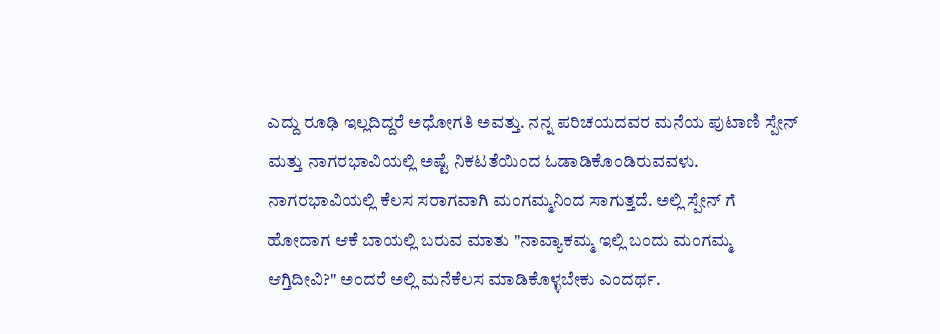ಎದ್ದು ರೂಢಿ ಇಲ್ಲದಿದ್ದರೆ ಅಧೋಗತಿ ಅವತ್ತು. ನನ್ನ ಪರಿಚಯದವರ ಮನೆಯ ಪುಟಾಣಿ ಸ್ಪೇನ್ ಮತ್ತು ನಾಗರಭಾವಿಯಲ್ಲಿ ಅಷ್ಟೆ ನಿಕಟತೆಯಿಂದ ಓಡಾಡಿಕೊಂಡಿರುವವಳು. ನಾಗರಭಾವಿಯಲ್ಲಿ ಕೆಲಸ ಸರಾಗವಾಗಿ ಮಂಗಮ್ಮನಿಂದ ಸಾಗುತ್ತದೆ. ಅಲ್ಲಿ ಸ್ಪೇನ್ ಗೆ ಹೋದಾಗ ಆಕೆ ಬಾಯಲ್ಲಿ ಬರುವ ಮಾತು "ನಾವ್ಯಾಕಮ್ಮ ಇಲ್ಲಿ ಬಂದು ಮಂಗಮ್ಮ ಆಗ್ತಿದೀವಿ?" ಅಂದರೆ ಅಲ್ಲಿ ಮನೆಕೆಲಸ ಮಾಡಿಕೊಳ್ಳಬೇಕು ಎಂದರ್ಥ.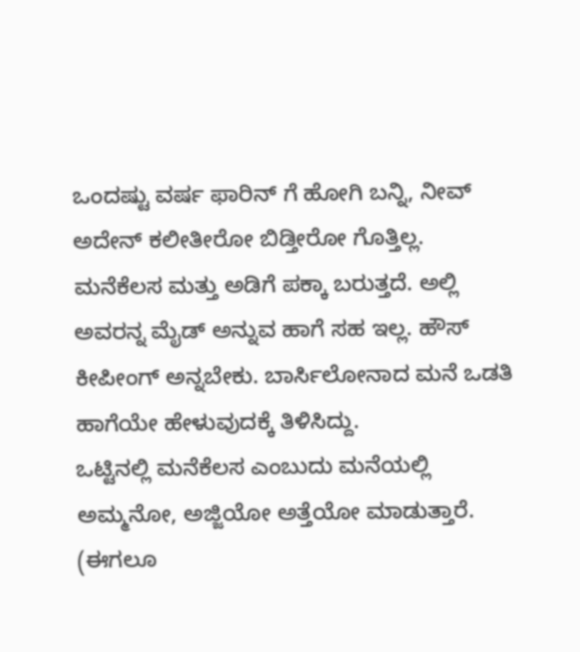ಒಂದಷ್ಟು ವರ್ಷ ಫಾರಿನ್ ಗೆ ಹೋಗಿ ಬನ್ನಿ, ನೀವ್ ಅದೇನ್ ಕಲೀತೀರೋ ಬಿಡ್ತೀರೋ ಗೊತ್ತಿಲ್ಲ. ಮನೆಕೆಲಸ ಮತ್ತು ಅಡಿಗೆ ಪಕ್ಕಾ ಬರುತ್ತದೆ. ಅಲ್ಲಿ ಅವರನ್ನ ಮೈಡ್ ಅನ್ನುವ ಹಾಗೆ ಸಹ ಇಲ್ಲ. ಹೌಸ್ ಕೀಪೀಂಗ್ ಅನ್ನಬೇಕು. ಬಾರ್ಸಿಲೋನಾದ ಮನೆ ಒಡತಿ ಹಾಗೆಯೇ ಹೇಳುವುದಕ್ಕೆ ತಿಳಿಸಿದ್ದು.
ಒಟ್ಟಿನಲ್ಲಿ ಮನೆಕೆಲಸ ಎಂಬುದು ಮನೆಯಲ್ಲಿ ಅಮ್ಮನೋ, ಅಜ್ಜಿಯೋ ಅತ್ತೆಯೋ ಮಾಡುತ್ತಾರೆ. (ಈಗಲೂ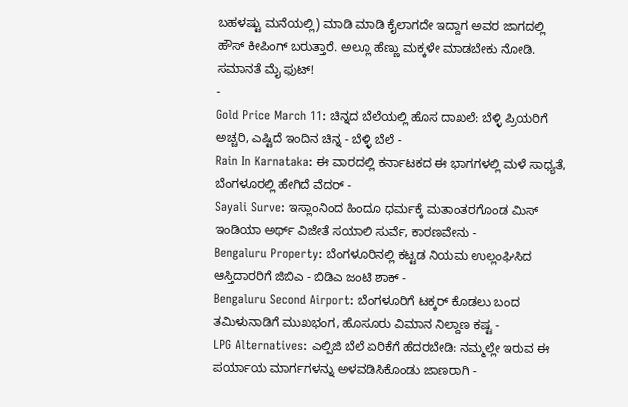ಬಹಳಷ್ಟು ಮನೆಯಲ್ಲಿ) ಮಾಡಿ ಮಾಡಿ ಕೈಲಾಗದೇ ಇದ್ದಾಗ ಅವರ ಜಾಗದಲ್ಲಿ ಹೌಸ್ ಕೀಪಿಂಗ್ ಬರುತ್ತಾರೆ. ಅಲ್ಲೂ ಹೆಣ್ಣು ಮಕ್ಕಳೇ ಮಾಡಬೇಕು ನೋಡಿ. ಸಮಾನತೆ ಮೈ ಫುಟ್!
-
Gold Price March 11: ಚಿನ್ನದ ಬೆಲೆಯಲ್ಲಿ ಹೊಸ ದಾಖಲೆ: ಬೆಳ್ಳಿ ಪ್ರಿಯರಿಗೆ ಅಚ್ಚರಿ, ಎಷ್ಟಿದೆ ಇಂದಿನ ಚಿನ್ನ - ಬೆಳ್ಳಿ ಬೆಲೆ -
Rain In Karnataka: ಈ ವಾರದಲ್ಲಿ ಕರ್ನಾಟಕದ ಈ ಭಾಗಗಳಲ್ಲಿ ಮಳೆ ಸಾಧ್ಯತೆ, ಬೆಂಗಳೂರಲ್ಲಿ ಹೇಗಿದೆ ವೆದರ್ -
Sayali Surve: ಇಸ್ಲಾಂನಿಂದ ಹಿಂದೂ ಧರ್ಮಕ್ಕೆ ಮತಾಂತರಗೊಂಡ ಮಿಸ್ ಇಂಡಿಯಾ ಅರ್ಥ್ ವಿಜೇತೆ ಸಯಾಲಿ ಸುರ್ವೆ, ಕಾರಣವೇನು -
Bengaluru Property: ಬೆಂಗಳೂರಿನಲ್ಲಿ ಕಟ್ಟಡ ನಿಯಮ ಉಲ್ಲಂಘಿಸಿದ ಆಸ್ತಿದಾರರಿಗೆ ಜಿಬಿಎ - ಬಿಡಿಎ ಜಂಟಿ ಶಾಕ್ -
Bengaluru Second Airport: ಬೆಂಗಳೂರಿಗೆ ಟಕ್ಕರ್ ಕೊಡಲು ಬಂದ ತಮಿಳುನಾಡಿಗೆ ಮುಖಭಂಗ, ಹೊಸೂರು ವಿಮಾನ ನಿಲ್ದಾಣ ಕಷ್ಟ -
LPG Alternatives: ಎಲ್ಪಿಜಿ ಬೆಲೆ ಏರಿಕೆಗೆ ಹೆದರಬೇಡಿ: ನಮ್ಮಲ್ಲೇ ಇರುವ ಈ ಪರ್ಯಾಯ ಮಾರ್ಗಗಳನ್ನು ಅಳವಡಿಸಿಕೊಂಡು ಜಾಣರಾಗಿ -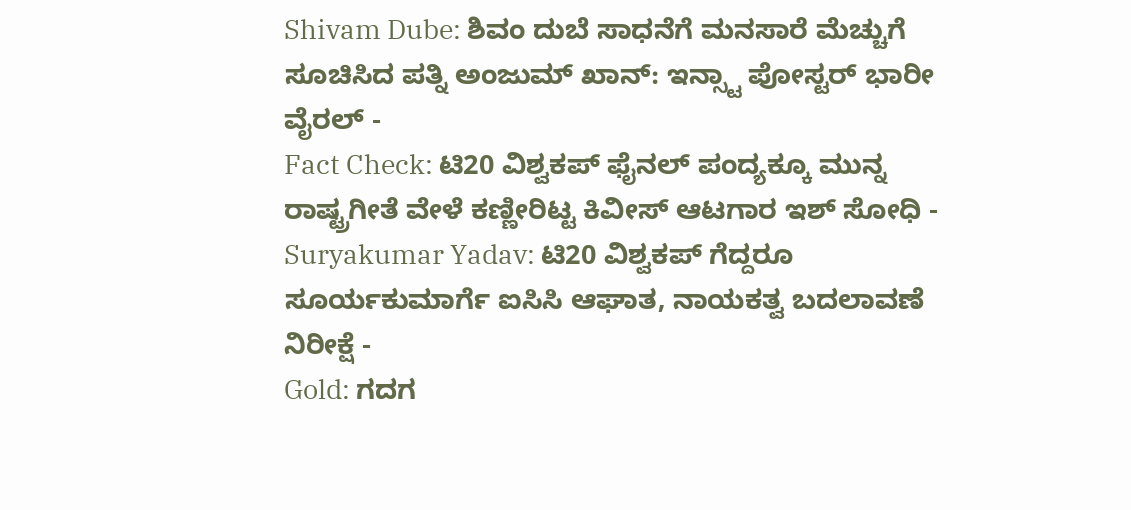Shivam Dube: ಶಿವಂ ದುಬೆ ಸಾಧನೆಗೆ ಮನಸಾರೆ ಮೆಚ್ಚುಗೆ ಸೂಚಿಸಿದ ಪತ್ನಿ ಅಂಜುಮ್ ಖಾನ್: ಇನ್ಸ್ಟಾ ಪೋಸ್ಟರ್ ಭಾರೀ ವೈರಲ್ -
Fact Check: ಟಿ20 ವಿಶ್ವಕಪ್ ಫೈನಲ್ ಪಂದ್ಯಕ್ಕೂ ಮುನ್ನ ರಾಷ್ಟ್ರಗೀತೆ ವೇಳೆ ಕಣ್ಣೀರಿಟ್ಟ ಕಿವೀಸ್ ಆಟಗಾರ ಇಶ್ ಸೋಧಿ -
Suryakumar Yadav: ಟಿ20 ವಿಶ್ವಕಪ್ ಗೆದ್ದರೂ ಸೂರ್ಯಕುಮಾರ್ಗೆ ಐಸಿಸಿ ಆಘಾತ, ನಾಯಕತ್ವ ಬದಲಾವಣೆ ನಿರೀಕ್ಷೆ -
Gold: ಗದಗ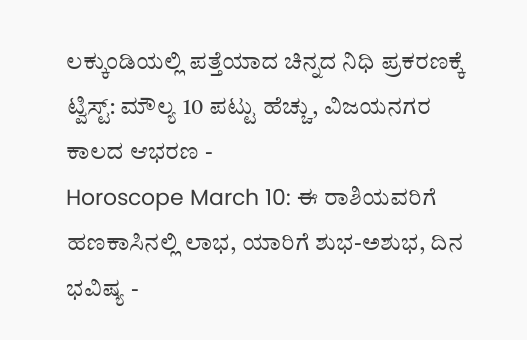ಲಕ್ಕುಂಡಿಯಲ್ಲಿ ಪತ್ತೆಯಾದ ಚಿನ್ನದ ನಿಧಿ ಪ್ರಕರಣಕ್ಕೆ ಟ್ವಿಸ್ಟ್: ಮೌಲ್ಯ 10 ಪಟ್ಟು ಹೆಚ್ಚು, ವಿಜಯನಗರ ಕಾಲದ ಆಭರಣ -
Horoscope March 10: ಈ ರಾಶಿಯವರಿಗೆ ಹಣಕಾಸಿನಲ್ಲಿ ಲಾಭ, ಯಾರಿಗೆ ಶುಭ-ಅಶುಭ, ದಿನ ಭವಿಷ್ಯ -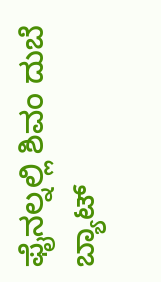ಫೈನಲ್ನಲ್ಲಿ ಶಿವಂ ದುಬೆ ಬ್ಯಾಟ್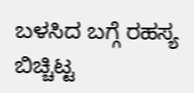ಬಳಸಿದ ಬಗ್ಗೆ ರಹಸ್ಯ ಬಿಚ್ಚಿಟ್ಟ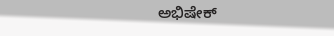ಅಭಿಷೇಕ್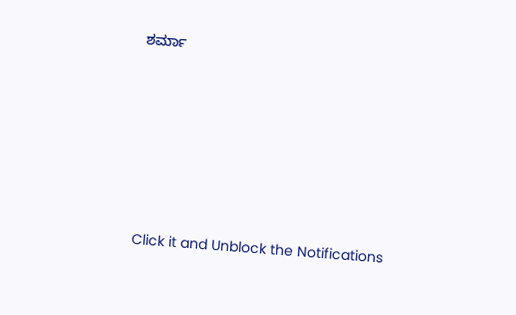ಶರ್ಮಾ












Click it and Unblock the Notifications